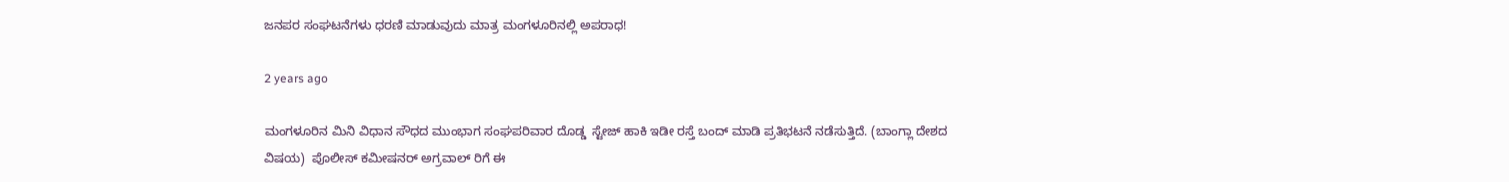ಜನಪರ ಸಂಘಟನೆಗಳು ಧರಣಿ ಮಾಡುವುದು ಮಾತ್ರ ಮಂಗಳೂರಿನಲ್ಲಿ ಅಪರಾಧ!

2 years ago

ಮಂಗಳೂರಿನ ಮಿನಿ ವಿಧಾನ ಸೌಧದ ಮುಂಭಾಗ ಸಂಘಪರಿವಾರ ದೊಡ್ಡ  ಸ್ಟೇಜ್ ಹಾಕಿ ಇಡೀ ರಸ್ತೆ ಬಂದ್ ಮಾಡಿ ಪ್ರತಿಭಟನೆ ನಡೆಸುತ್ತಿದೆ. (ಬಾಂಗ್ಲಾ ದೇಶದ ವಿಷಯ)  ಪೊಲೀಸ್ ಕಮೀಷನರ್ ಅಗ್ರವಾಲ್ ರಿಗೆ ಈ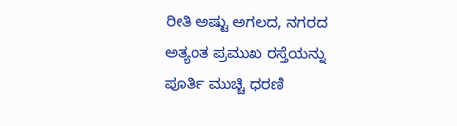ರೀತಿ ಅಷ್ಟು ಅಗಲದ, ನಗರದ ಅತ್ಯಂತ ಪ್ರಮುಖ ರಸ್ತೆಯನ್ನು  ಪೂರ್ತಿ ಮುಚ್ಚಿ ಧರಣಿ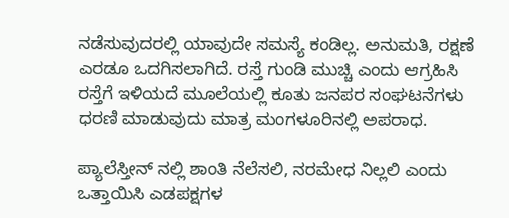ನಡೆಸುವುದರಲ್ಲಿ ಯಾವುದೇ ಸಮಸ್ಯೆ ಕಂಡಿಲ್ಲ. ಅನುಮತಿ, ರಕ್ಷಣೆ ಎರಡೂ ಒದಗಿಸಲಾಗಿದೆ. ರಸ್ತೆ ಗುಂಡಿ ಮುಚ್ಚಿ ಎಂದು ಆಗ್ರಹಿಸಿ ರಸ್ತೆಗೆ ಇಳಿಯದೆ ಮೂಲೆಯಲ್ಲಿ ಕೂತು ಜನಪರ ಸಂಘಟನೆಗಳು ಧರಣಿ ಮಾಡುವುದು ಮಾತ್ರ ಮಂಗಳೂರಿನಲ್ಲಿ ಅಪರಾಧ.

ಪ್ಯಾಲೆಸ್ತೀನ್ ನಲ್ಲಿ ಶಾಂತಿ ನೆಲೆಸಲಿ, ನರಮೇಧ ನಿಲ್ಲಲಿ ಎಂದು ಒತ್ತಾಯಿಸಿ ಎಡಪಕ್ಷಗಳ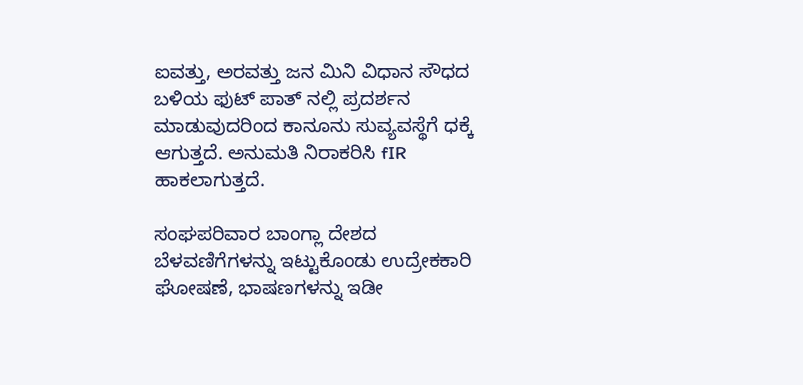ಐವತ್ತು, ಅರವತ್ತು ಜನ ಮಿನಿ ವಿಧಾನ ಸೌಧದ ಬಳಿಯ ಫುಟ್ ಪಾತ್ ನಲ್ಲಿ ಪ್ರದರ್ಶನ ಮಾಡುವುದರಿಂದ ಕಾನೂನು ಸುವ್ಯವಸ್ಥೆಗೆ ಧಕ್ಕೆ ಆಗುತ್ತದೆ. ಅನುಮತಿ ನಿರಾಕರಿಸಿ fIR ಹಾಕಲಾಗುತ್ತದೆ.

ಸಂಘಪರಿವಾರ ಬಾಂಗ್ಲಾ ದೇಶದ ಬೆಳವಣಿಗೆಗಳನ್ನು ಇಟ್ಟುಕೊಂಡು ಉದ್ರೇಕಕಾರಿ ಘೋಷಣೆ, ಭಾಷಣಗಳನ್ನು ಇಡೀ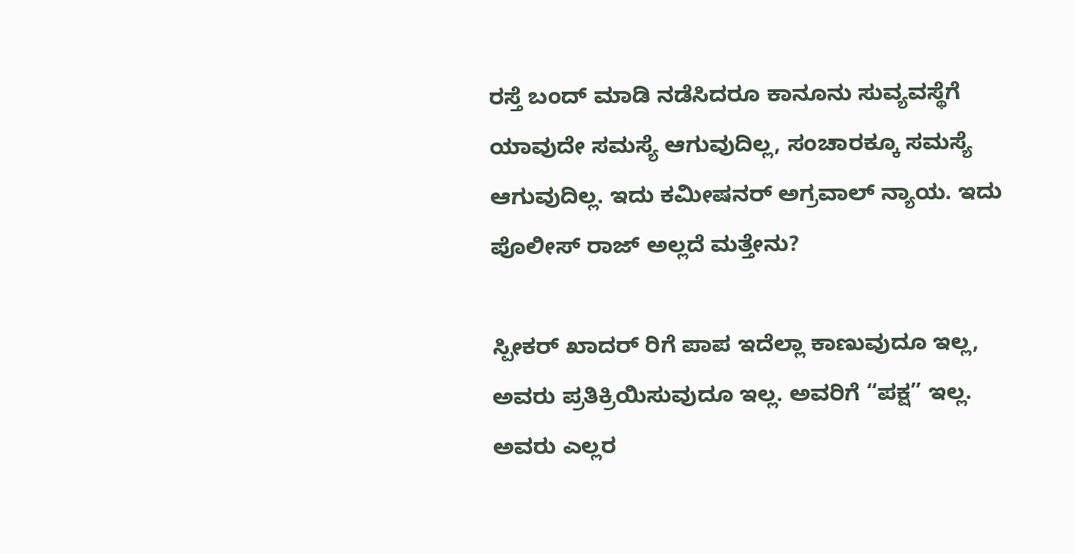ರಸ್ತೆ ಬಂದ್ ಮಾಡಿ ನಡೆಸಿದರೂ ಕಾನೂನು ಸುವ್ಯವಸ್ಥೆಗೆ ಯಾವುದೇ ಸಮಸ್ಯೆ ಆಗುವುದಿಲ್ಲ, ಸಂಚಾರಕ್ಕೂ ಸಮಸ್ಯೆ ಆಗುವುದಿಲ್ಲ. ಇದು ಕಮೀಷನರ್ ಅಗ್ರವಾಲ್ ನ್ಯಾಯ. ಇದು ಪೊಲೀಸ್ ರಾಜ್ ಅಲ್ಲದೆ ಮತ್ತೇನು?

ಸ್ಪೀಕರ್ ಖಾದರ್ ರಿಗೆ ಪಾಪ ಇದೆಲ್ಲಾ ಕಾಣುವುದೂ ಇಲ್ಲ, ಅವರು ಪ್ರತಿಕ್ರಿಯಿಸುವುದೂ ಇಲ್ಲ. ಅವರಿಗೆ “ಪಕ್ಷ” ಇಲ್ಲ. ಅವರು ಎಲ್ಲರ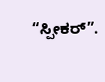“ಸ್ಪೀಕರ್”.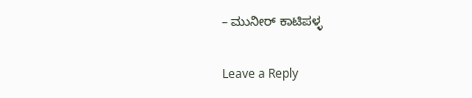– ಮುನೀರ್ ಕಾಟಿಪಳ್ಳ

Leave a Reply